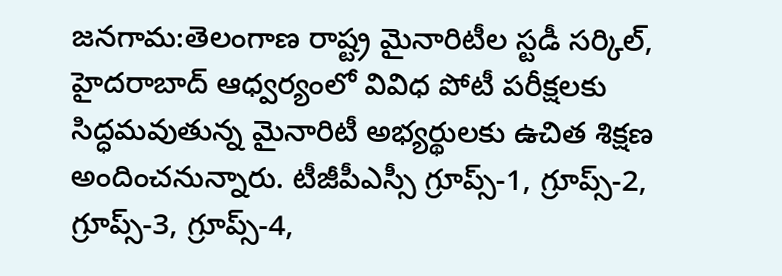జనగామ:తెలంగాణ రాష్ట్ర మైనారిటీల స్టడీ సర్కిల్, హైదరాబాద్ ఆధ్వర్యంలో వివిధ పోటీ పరీక్షలకు సిద్ధమవుతున్న మైనారిటీ అభ్యర్థులకు ఉచిత శిక్షణ అందించనున్నారు. టీజీపీఎస్సీ గ్రూప్స్-1, గ్రూప్స్-2, గ్రూప్స్-3, గ్రూప్స్-4,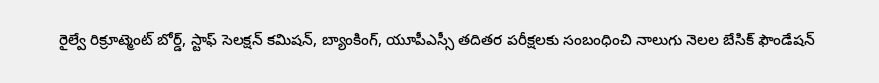రైల్వే రిక్రూట్మెంట్ బోర్డ్, స్టాఫ్ సెలక్షన్ కమిషన్, బ్యాంకింగ్, యూపీఎస్సీ తదితర పరీక్షలకు సంబంధించి నాలుగు నెలల బేసిక్ ఫౌండేషన్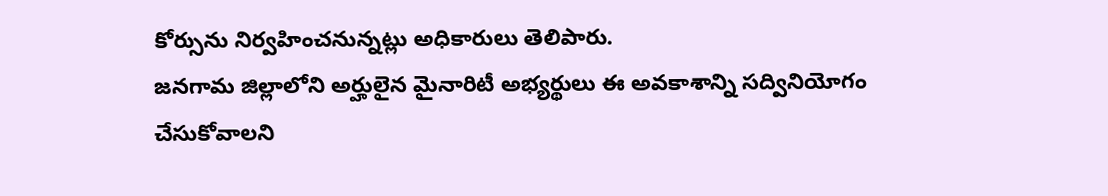కోర్సును నిర్వహించనున్నట్లు అధికారులు తెలిపారు.
జనగామ జిల్లాలోని అర్హులైన మైనారిటీ అభ్యర్థులు ఈ అవకాశాన్ని సద్వినియోగం చేసుకోవాలని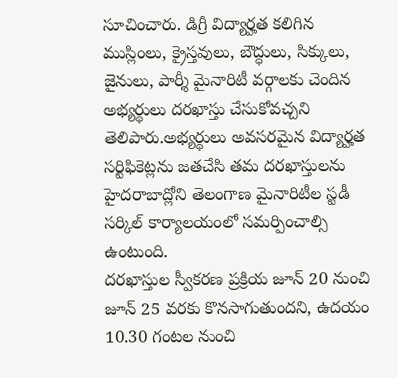సూచించారు. డిగ్రీ విద్యార్హత కలిగిన ముస్లింలు, క్రైస్తవులు, బౌద్ధులు, సిక్కులు, జైనులు, పార్శీ మైనారిటీ వర్గాలకు చెందిన అభ్యర్థులు దరఖాస్తు చేసుకోవచ్చని తెలిపారు.అభ్యర్థులు అవసరమైన విద్యార్హత సర్టిఫికెట్లను జతచేసి తమ దరఖాస్తులను హైదరాబాద్లోని తెలంగాణ మైనారిటీల స్టడీ సర్కిల్ కార్యాలయంలో సమర్పించాల్సి ఉంటుంది.
దరఖాస్తుల స్వీకరణ ప్రక్రియ జూన్ 20 నుంచి జూన్ 25 వరకు కొనసాగుతుందని, ఉదయం 10.30 గంటల నుంచి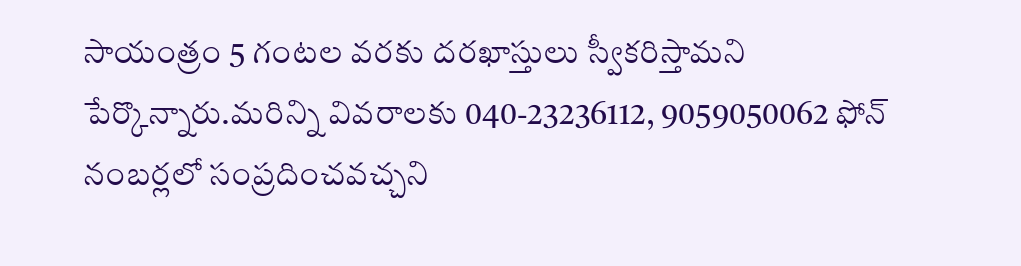సాయంత్రం 5 గంటల వరకు దరఖాస్తులు స్వీకరిస్తామని పేర్కొన్నారు.మరిన్ని వివరాలకు 040-23236112, 9059050062 ఫోన్ నంబర్లలో సంప్రదించవచ్చని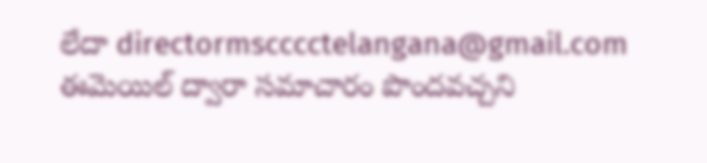లేదా directormscccctelangana@gmail.com ఈమెయిల్ ద్వారా సమాచారం పొందవచ్చని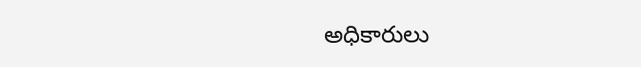అధికారులు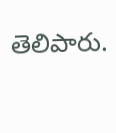తెలిపారు.